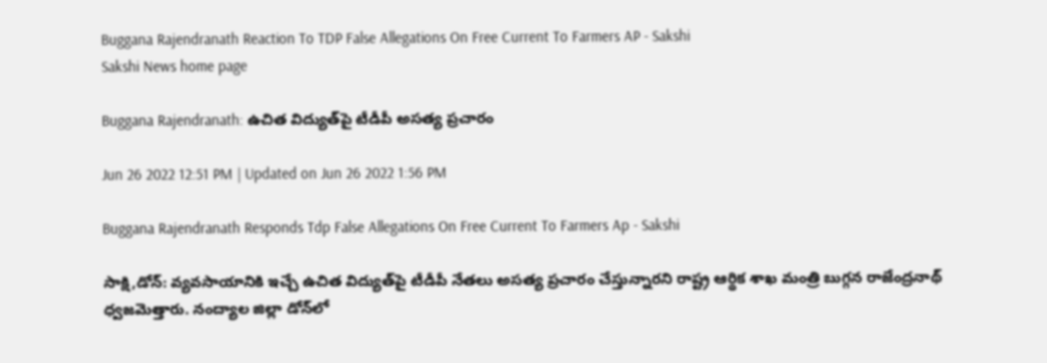Buggana Rajendranath Reaction To TDP False Allegations On Free Current To Farmers AP - Sakshi
Sakshi News home page

Buggana Rajendranath: ఉచిత విద్యుత్‌పై టీడీపీ అసత్య ప్రచారం

Jun 26 2022 12:51 PM | Updated on Jun 26 2022 1:56 PM

Buggana Rajendranath Responds Tdp False Allegations On Free Current To Farmers Ap - Sakshi

సాక్షి,డోన్‌: వ్యవసాయానికి ఇచ్చే ఉచిత విద్యుత్‌పై టీడీపీ నేతలు అసత్య ప్రచారం చేస్తున్నారని రాష్ట్ర ఆర్థిక శాఖ మంత్రి బుగ్గన రాజేంద్రనాథ్‌ ధ్వజమెత్తారు. నంద్యాల జిల్లా డోన్‌లో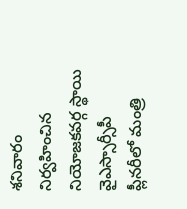శనివారం నిర్వహించిన నియోజకవర్గ స్థాయి వైఎస్సార్సీపీ ప్లీనరీలో మంత్రి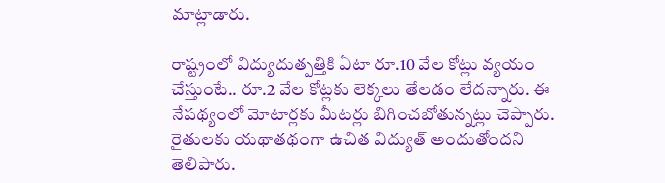మాట్లాడారు.

రాష్ట్రంలో విద్యుదుత్పత్తికి ఏటా రూ.10 వేల కోట్లు వ్యయం చేస్తుంటే.. రూ.2 వేల కోట్లకు లెక్కలు తేలడం లేదన్నారు. ఈ నేపథ్యంలో మోటార్లకు మీటర్లు బిగించబోతున్నట్లు చెప్పారు. రైతులకు యథాతథంగా ఉచిత విద్యుత్‌ అందుతోందని తెలిపారు.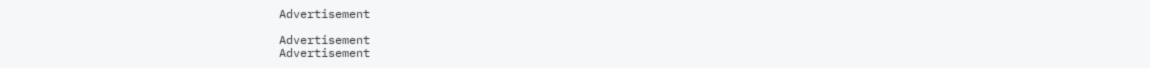Advertisement

Advertisement
Advertisement